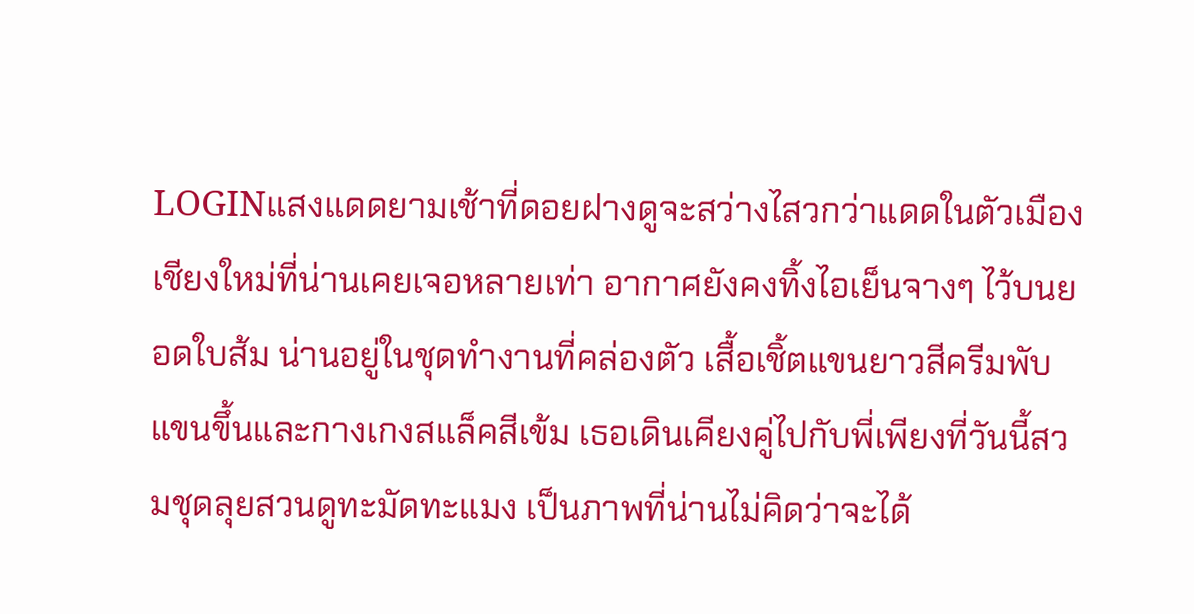LOGINแสงแดดยามเช้าที่ดอยฝางดูจะสว่างไสวกว่าแดดในตัวเมืองเชียงใหม่ที่น่านเคยเจอหลายเท่า อากาศยังคงทิ้งไอเย็นจางๆ ไว้บนยอดใบส้ม น่านอยู่ในชุดทำงานที่คล่องตัว เสื้อเชิ้ตแขนยาวสีครีมพับแขนขึ้นและกางเกงสแล็คสีเข้ม เธอเดินเคียงคู่ไปกับพี่เพียงที่วันนี้สวมชุดลุยสวนดูทะมัดทะแมง เป็นภาพที่น่านไม่คิดว่าจะได้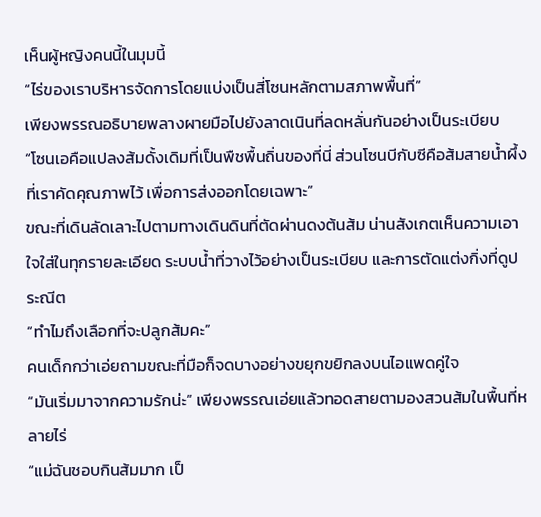เห็นผู้หญิงคนนี้ในมุมนี้
“ไร่ของเราบริหารจัดการโดยแบ่งเป็นสี่โซนหลักตามสภาพพื้นที่”
เพียงพรรณอธิบายพลางผายมือไปยังลาดเนินที่ลดหลั่นกันอย่างเป็นระเบียบ
“โซนเอคือแปลงส้มดั้งเดิมที่เป็นพืชพื้นถิ่นของที่นี่ ส่วนโซนบีกับซีคือส้มสายน้ำผึ้งที่เราคัดคุณภาพไว้ เพื่อการส่งออกโดยเฉพาะ”
ขณะที่เดินลัดเลาะไปตามทางเดินดินที่ตัดผ่านดงต้นส้ม น่านสังเกตเห็นความเอาใจใส่ในทุกรายละเอียด ระบบน้ำที่วางไว้อย่างเป็นระเบียบ และการตัดแต่งกิ่งที่ดูประณีต
“ทำไมถึงเลือกที่จะปลูกส้มคะ”
คนเด็กกว่าเอ่ยถามขณะที่มือก็จดบางอย่างขยุกขยิกลงบนไอแพดคู่ใจ
“มันเริ่มมาจากความรักน่ะ” เพียงพรรณเอ่ยแล้วทอดสายตามองสวนส้มในพื้นที่หลายไร่
“แม่ฉันชอบกินส้มมาก เป็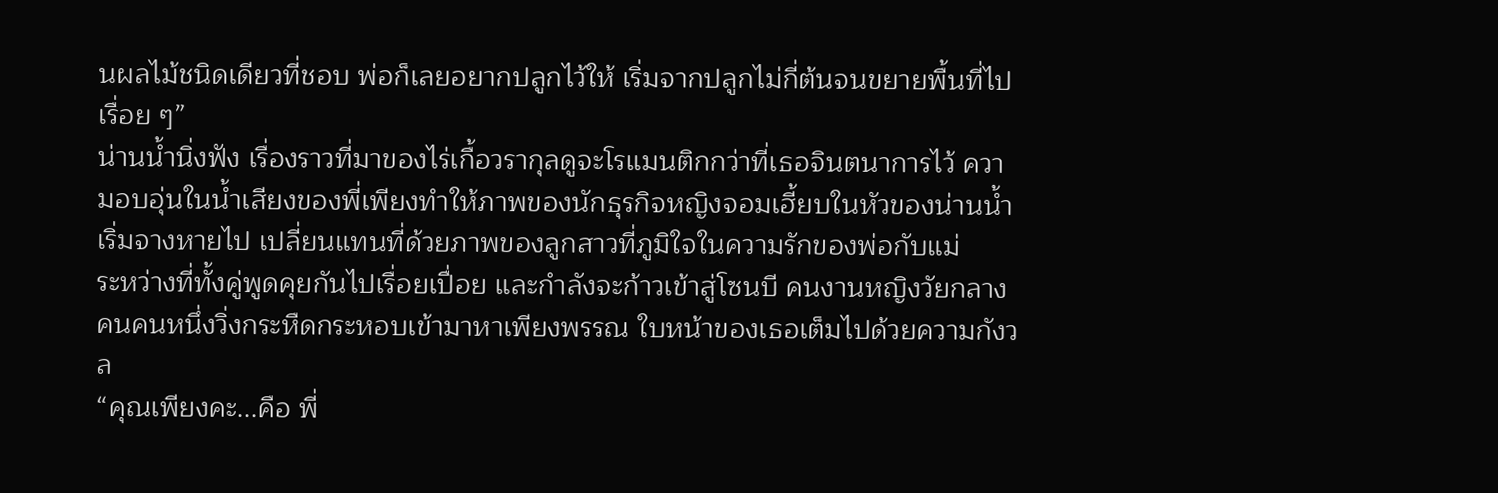นผลไม้ชนิดเดียวที่ชอบ พ่อก็เลยอยากปลูกไว้ให้ เริ่มจากปลูกไม่กี่ต้นจนขยายพื้นที่ไปเรื่อย ๆ”
น่านน้ำนิ่งฟัง เรื่องราวที่มาของไร่เกื้อวรากุลดูจะโรแมนติกกว่าที่เธอจินตนาการไว้ ความอบอุ่นในน้ำเสียงของพี่เพียงทำให้ภาพของนักธุรกิจหญิงจอมเฮี้ยบในหัวของน่านน้ำเริ่มจางหายไป เปลี่ยนแทนที่ด้วยภาพของลูกสาวที่ภูมิใจในความรักของพ่อกับแม่
ระหว่างที่ทั้งคู่พูดคุยกันไปเรื่อยเปื่อย และกำลังจะก้าวเข้าสู่โซนบี คนงานหญิงวัยกลางคนคนหนึ่งวิ่งกระหืดกระหอบเข้ามาหาเพียงพรรณ ใบหน้าของเธอเต็มไปด้วยความกังวล
“คุณเพียงคะ...คือ พี่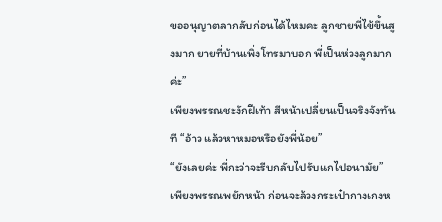ขออนุญาตลากลับก่อนได้ไหมคะ ลูกชายพี่ไข้ขึ้นสูงมาก ยายที่บ้านเพิ่งโทรมาบอก พี่เป็นห่วงลูกมากค่ะ”
เพียงพรรณชะงักฝีเท้า สีหน้าเปลี่ยนเป็นจริงจังทันที “อ้าว แล้วหาหมอหรือยังพี่น้อย”
“ยังเลยค่ะ พี่กะว่าจะรีบกลับไปรับแกไปอนามัย”
เพียงพรรณพยักหน้า ก่อนจะล้วงกระเป๋ากางเกงห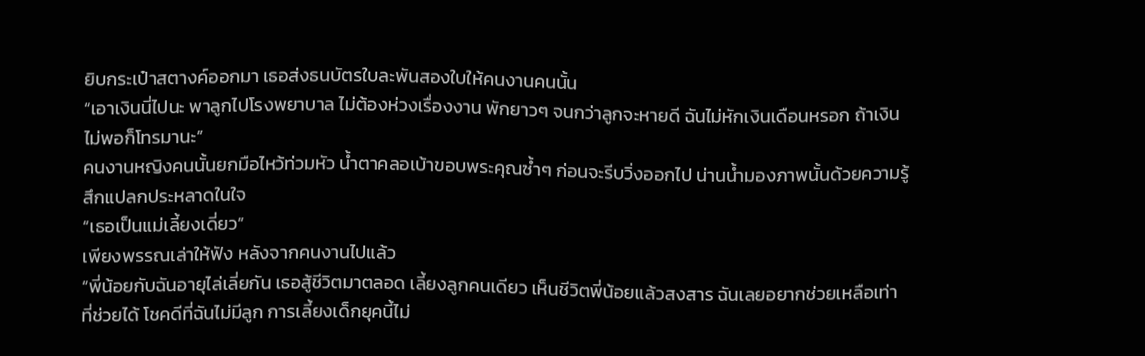ยิบกระเป๋าสตางค์ออกมา เธอส่งธนบัตรใบละพันสองใบให้คนงานคนนั้น
“เอาเงินนี่ไปนะ พาลูกไปโรงพยาบาล ไม่ต้องห่วงเรื่องงาน พักยาวๆ จนกว่าลูกจะหายดี ฉันไม่หักเงินเดือนหรอก ถ้าเงินไม่พอก็โทรมานะ”
คนงานหญิงคนนั้นยกมือไหว้ท่วมหัว น้ำตาคลอเบ้าขอบพระคุณซ้ำๆ ก่อนจะรีบวิ่งออกไป น่านน้ำมองภาพนั้นด้วยความรู้สึกแปลกประหลาดในใจ
“เธอเป็นแม่เลี้ยงเดี่ยว”
เพียงพรรณเล่าให้ฟัง หลังจากคนงานไปแล้ว
“พี่น้อยกับฉันอายุไล่เลี่ยกัน เธอสู้ชีวิตมาตลอด เลี้ยงลูกคนเดียว เห็นชีวิตพี่น้อยแล้วสงสาร ฉันเลยอยากช่วยเหลือเท่าที่ช่วยได้ โชคดีที่ฉันไม่มีลูก การเลี้ยงเด็กยุคนี้ไม่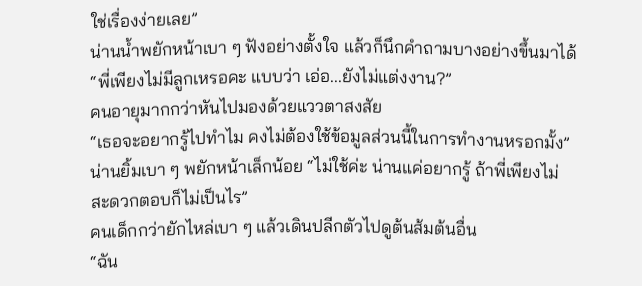ใช่เรื่องง่ายเลย”
น่านน้ำพยักหน้าเบา ๆ ฟังอย่างตั้งใจ แล้วก็นึกคำถามบางอย่างขึ้นมาได้
“พี่เพียงไม่มีลูกเหรอคะ แบบว่า เอ่อ...ยังไม่แต่งงาน?”
คนอายุมากกว่าหันไปมองด้วยแววตาสงสัย
“เธอจะอยากรู้ไปทำไม คงไม่ต้องใช้ข้อมูลส่วนนี้ในการทำงานหรอกมั้ง”
น่านยิ้มเบา ๆ พยักหน้าเล็กน้อย “ไม่ใช้ค่ะ น่านแค่อยากรู้ ถ้าพี่เพียงไม่สะดวกตอบก็ไม่เป็นไร”
คนเด็กกว่ายักไหล่เบา ๆ แล้วเดินปลีกตัวไปดูต้นส้มต้นอื่น
“ฉัน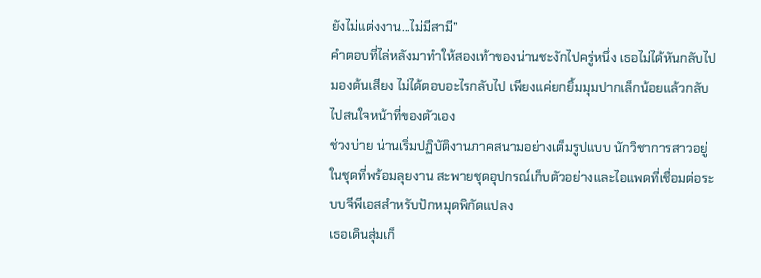ยังไม่แต่งงาน...ไม่มีสามี”
คำตอบที่ไล่หลังมาทำให้สองเท้าของน่านชะงักไปครู่หนึ่ง เธอไม่ได้หันกลับไปมองต้นเสียง ไม่ได้ตอบอะไรกลับไป เพียงแค่ยกยิ้มมุมปากเล็กน้อยแล้วกลับไปสนใจหน้าที่ของตัวเอง
ช่วงบ่าย น่านเริ่มปฏิบัติงานภาคสนามอย่างเต็มรูปแบบ นักวิชาการสาวอยู่ในชุดที่พร้อมลุยงาน สะพายชุดอุปกรณ์เก็บตัวอย่างและไอแพดที่เชื่อมต่อระบบจีพีเอสสำหรับปักหมุดพิกัดแปลง
เธอเดินสุ่มเก็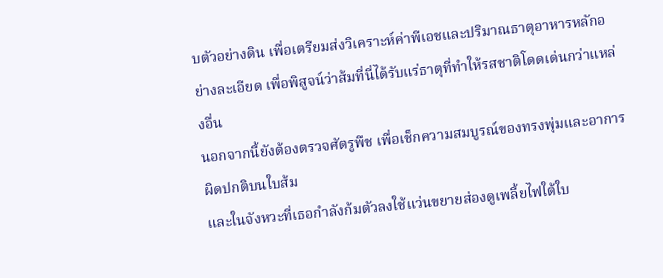บตัวอย่างดิน เพื่อเตรียมส่งวิเคราะห์ค่าพีเอชและปริมาณธาตุอาหารหลักอย่างละเอียด เพื่อพิสูจน์ว่าส้มที่นี่ได้รับแร่ธาตุที่ทำให้รสชาติโดดเด่นกว่าแหล่งอื่น
นอกจากนี้ยังต้องตรวจศัตรูพืช เพื่อเช็กความสมบูรณ์ของทรงพุ่มและอาการผิดปกติบนใบส้ม
และในจังหวะที่เธอกำลังก้มตัวลงใช้แว่นขยายส่องดูเพลี้ยไฟใต้ใบ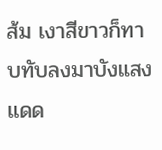ส้ม เงาสีขาวก็ทาบทับลงมาบังแสงแดด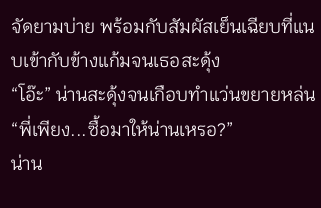จัดยามบ่าย พร้อมกับสัมผัสเย็นเฉียบที่แนบเข้ากับข้างแก้มจนเธอสะดุ้ง
“โอ๊ะ” น่านสะดุ้งจนเกือบทำแว่นขยายหล่น “พี่เพียง...ซื้อมาให้น่านเหรอ?”
น่าน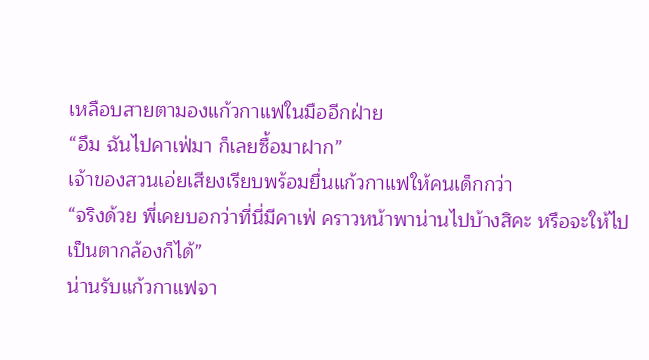เหลือบสายตามองแก้วกาแฟในมืออีกฝ่าย
“อืม ฉันไปคาเฟ่มา ก็เลยซื้อมาฝาก”
เจ้าของสวนเอ่ยเสียงเรียบพร้อมยื่นแก้วกาแฟให้คนเด็กกว่า
“จริงด้วย พี่เคยบอกว่าที่นี่มีคาเฟ่ คราวหน้าพาน่านไปบ้างสิคะ หรือจะให้ไปเป็นตากล้องก็ได้”
น่านรับแก้วกาแฟจา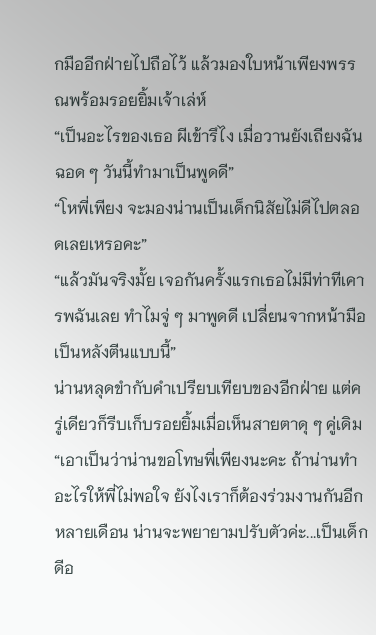กมืออีกฝ่ายไปถือไว้ แล้วมองใบหน้าเพียงพรรณพร้อมรอยยิ้มเจ้าเล่ห์
“เป็นอะไรของเธอ ผีเข้ารึไง เมื่อวานยังเถียงฉันฉอด ๆ วันนี้ทำมาเป็นพูดดี”
“โหพี่เพียง จะมองน่านเป็นเด็กนิสัยไม่ดีไปตลอดเลยเหรอคะ”
“แล้วมันจริงมั้ย เจอกันครั้งแรกเธอไม่มีท่าทีเคารพฉันเลย ทำไมจู่ ๆ มาพูดดี เปลี่ยนจากหน้ามือเป็นหลังตีนแบบนี้”
น่านหลุดขำกับคำเปรียบเทียบของอีกฝ่าย แต่ครู่เดียวก็รีบเก็บรอยยิ้มเมื่อเห็นสายตาดุ ๆ คู่เดิม
“เอาเป็นว่าน่านขอโทษพี่เพียงนะคะ ถ้าน่านทำอะไรให้พี่ไม่พอใจ ยังไงเราก็ต้องร่วมงานกันอีกหลายเดือน น่านจะพยายามปรับตัวค่ะ...เป็นเด็กดีอ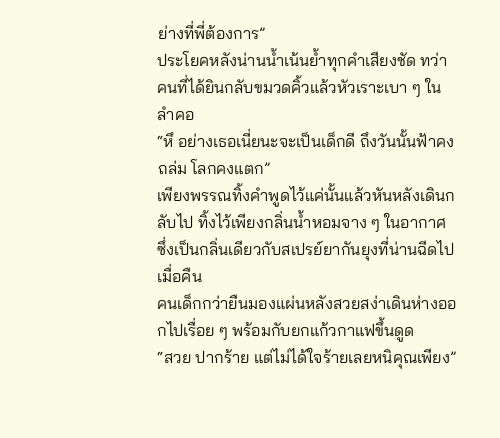ย่างที่พี่ต้องการ”
ประโยคหลังน่านน้ำเน้นย้ำทุกคำเสียงชัด ทว่าคนที่ได้ยินกลับขมวดคิ้วแล้วหัวเราะเบา ๆ ในลำคอ
“หึ อย่างเธอเนี่ยนะจะเป็นเด็กดี ถึงวันนั้นฟ้าคงถล่ม โลกคงแตก”
เพียงพรรณทิ้งคำพูดไว้แค่นั้นแล้วหันหลังเดินกลับไป ทิ้งไว้เพียงกลิ่นน้ำหอมจาง ๆ ในอากาศ ซึ่งเป็นกลิ่นเดียวกับสเปรย์ยากันยุงที่น่านฉีดไปเมื่อคืน
คนเด็กกว่ายืนมองแผ่นหลังสวยสง่าเดินห่างออกไปเรื่อย ๆ พร้อมกับยกแก้วกาแฟขึ้นดูด
“สวย ปากร้าย แต่ไม่ได้ใจร้ายเลยหนิคุณเพียง”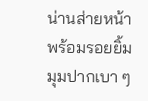น่านส่ายหน้าพร้อมรอยยิ้มมุมปากเบา ๆ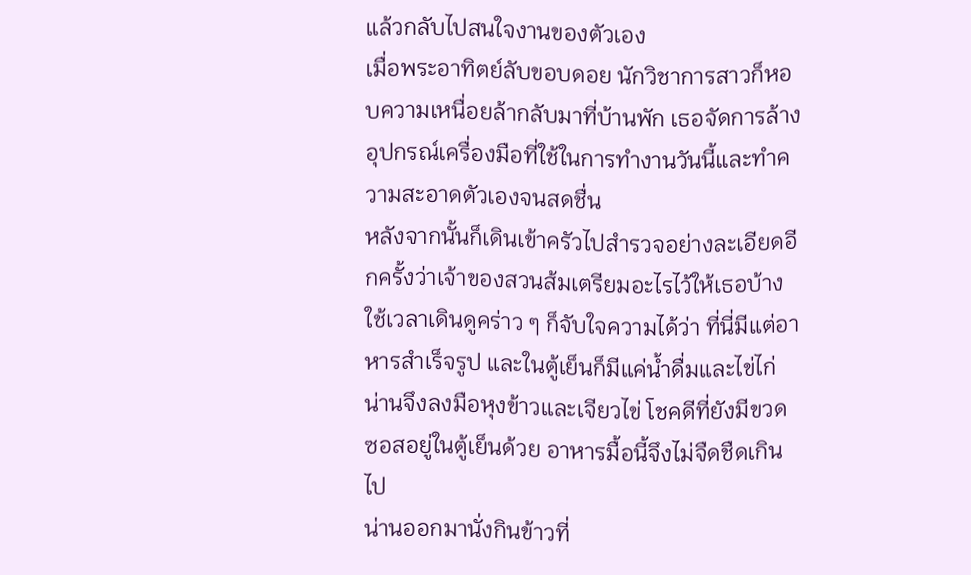แล้วกลับไปสนใจงานของตัวเอง
เมื่อพระอาทิตย์ลับขอบดอย นักวิชาการสาวก็หอบความเหนื่อยล้ากลับมาที่บ้านพัก เธอจัดการล้างอุปกรณ์เครื่องมือที่ใช้ในการทำงานวันนี้และทำความสะอาดตัวเองจนสดชื่น
หลังจากนั้นก็เดินเข้าครัวไปสำรวจอย่างละเอียดอีกครั้งว่าเจ้าของสวนส้มเตรียมอะไรไว้ให้เธอบ้าง
ใช้เวลาเดินดูคร่าว ๆ ก็จับใจความได้ว่า ที่นี่มีแต่อาหารสำเร็จรูป และในตู้เย็นก็มีแค่น้ำดื่มและไข่ไก่ น่านจึงลงมือหุงข้าวและเจียวไข่ โชคดีที่ยังมีขวดซอสอยู่ในตู้เย็นด้วย อาหารมื้อนี้จึงไม่จืดชืดเกินไป
น่านออกมานั่งกินข้าวที่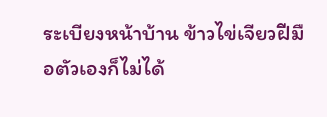ระเบียงหน้าบ้าน ข้าวไข่เจียวฝีมือตัวเองก็ไม่ได้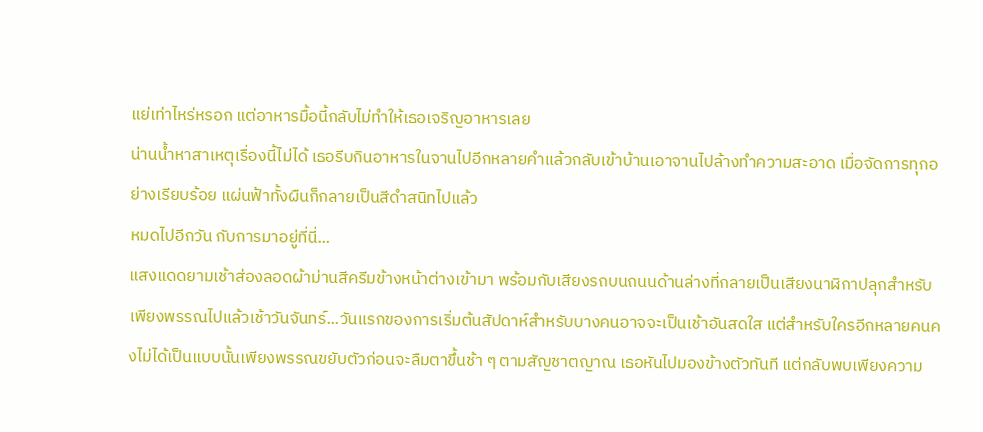แย่เท่าไหร่หรอก แต่อาหารมื้อนี้กลับไม่ทำให้เธอเจริญอาหารเลย
น่านน้ำหาสาเหตุเรื่องนี้ไม่ได้ เธอรีบกินอาหารในจานไปอีกหลายคำแล้วกลับเข้าบ้านเอาจานไปล้างทำความสะอาด เมื่อจัดการทุกอย่างเรียบร้อย แผ่นฟ้าทั้งผืนก็กลายเป็นสีดำสนิทไปแล้ว
หมดไปอีกวัน กับการมาอยู่ที่นี่...
แสงแดดยามเช้าส่องลอดผ้าม่านสีครีมข้างหน้าต่างเข้ามา พร้อมกับเสียงรถบนถนนด้านล่างที่กลายเป็นเสียงนาฬิกาปลุกสำหรับเพียงพรรณไปแล้วเช้าวันจันทร์...วันแรกของการเริ่มต้นสัปดาห์สำหรับบางคนอาจจะเป็นเช้าอันสดใส แต่สำหรับใครอีกหลายคนคงไม่ได้เป็นแบบนั้นเพียงพรรณขยับตัวก่อนจะลืมตาขึ้นช้า ๆ ตามสัญชาตญาณ เธอหันไปมองข้างตัวทันที แต่กลับพบเพียงความ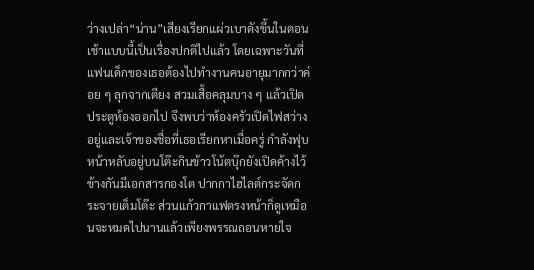ว่างเปล่า“น่าน”เสียงเรียกแผ่วเบาดังขึ้นในตอนเช้าแบบนี้เป็นเรื่องปกติไปแล้ว โดยเฉพาะวันที่แฟนเด็กของเธอต้องไปทำงานคนอายุมากกว่าค่อย ๆ ลุกจากเตียง สวมเสื้อคลุมบาง ๆ แล้วเปิดประตูห้องออกไป จึงพบว่าห้องครัวเปิดไฟสว่างอยู่และเจ้าของชื่อที่เธอเรียกหาเมื่อครู่ กำลังฟุบหน้าหลับอยู่บนโต๊ะกินข้าวโน้ตบุ๊กยังเปิดค้างไว้ ข้างกันมีเอกสารกองโต ปากกาไฮไลต์กระจัดกระจายเต็มโต๊ะ ส่วนแก้วกาแฟตรงหน้าก็ดูเหมือนจะหมดไปนานแล้วเพียงพรรณถอนหายใจ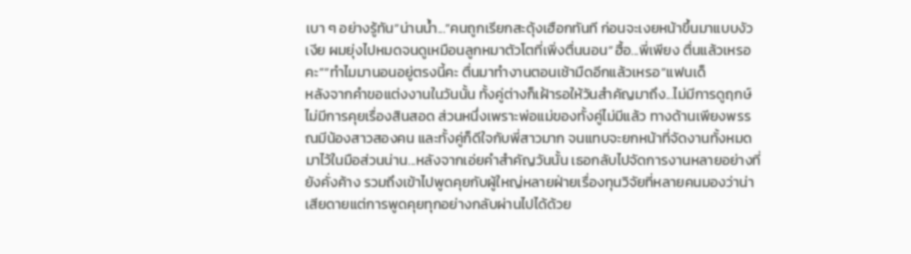เบา ๆ อย่างรู้ทัน“น่านน้ำ...”คนถูกเรียกสะดุ้งเฮือกทันที ก่อนจะเงยหน้าขึ้นมาแบบงัวเงีย ผมยุ่งไปหมดจนดูเหมือนลูกหมาตัวโตที่เพิ่งตื่นนอน“ฮื้อ...พี่เพียง ตื่นแล้วเหรอคะ”“ทำไมมานอนอยู่ตรงนี้คะ ตื่นมาทำงานตอนเช้ามืดอีกแล้วเหรอ”แฟนเด็
หลังจากคำขอแต่งงานในวันนั้น ทั้งคู่ต่างก็เฝ้ารอให้วันสำคัญมาถึง...ไม่มีการดูฤกษ์ ไม่มีการคุยเรื่องสินสอด ส่วนหนึ่งเพราะพ่อแม่ของทั้งคู่ไม่มีแล้ว ทางด้านเพียงพรรณมีน้องสาวสองคน และทั้งคู่ก็ดีใจกับพี่สาวมาก จนแทบจะยกหน้าที่จัดงานทั้งหมดมาไว้ในมือส่วนน่าน...หลังจากเอ่ยคำสำคัญวันนั้น เธอกลับไปจัดการงานหลายอย่างที่ยังคั่งค้าง รวมถึงเข้าไปพูดคุยกับผู้ใหญ่หลายฝ่ายเรื่องทุนวิจัยที่หลายคนมองว่าน่าเสียดายแต่การพูดคุยทุกอย่างกลับผ่านไปได้ด้วย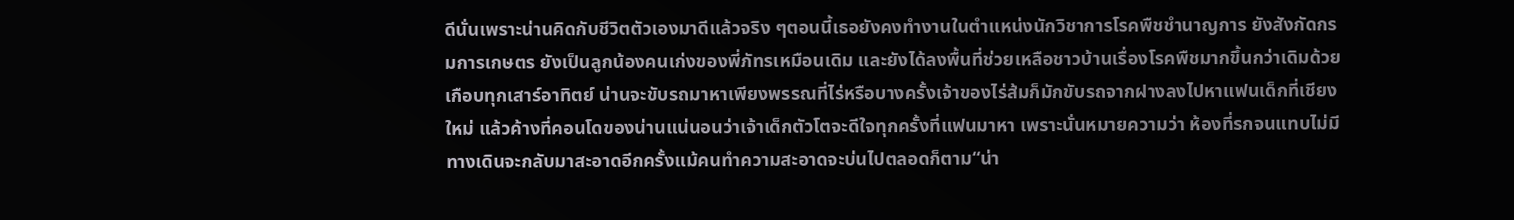ดีนั่นเพราะน่านคิดกับชีวิตตัวเองมาดีแล้วจริง ๆตอนนี้เธอยังคงทำงานในตำแหน่งนักวิชาการโรคพืชชำนาญการ ยังสังกัดกรมการเกษตร ยังเป็นลูกน้องคนเก่งของพี่ภัทรเหมือนเดิม และยังได้ลงพื้นที่ช่วยเหลือชาวบ้านเรื่องโรคพืชมากขึ้นกว่าเดิมด้วยเกือบทุกเสาร์อาทิตย์ น่านจะขับรถมาหาเพียงพรรณที่ไร่หรือบางครั้งเจ้าของไร่ส้มก็มักขับรถจากฝางลงไปหาแฟนเด็กที่เชียงใหม่ แล้วค้างที่คอนโดของน่านแน่นอนว่าเจ้าเด็กตัวโตจะดีใจทุกครั้งที่แฟนมาหา เพราะนั่นหมายความว่า ห้องที่รกจนแทบไม่มีทางเดินจะกลับมาสะอาดอีกครั้งแม้คนทำความสะอาดจะบ่นไปตลอดก็ตาม“น่า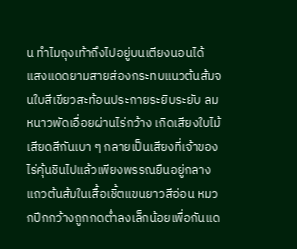น ทำไมถุงเท้าถึงไปอยู่บนเตียงนอนได้
แสงแดดยามสายส่องกระทบแนวต้นส้มจนใบสีเขียวสะท้อนประกายระยิบระยับ ลมหนาวพัดเอื่อยผ่านไร่กว้าง เกิดเสียงใบไม้เสียดสีกันเบา ๆ กลายเป็นเสียงที่เจ้าของไร่คุ้นชินไปแล้วเพียงพรรณยืนอยู่กลางแถวต้นส้มในเสื้อเชิ้ตแขนยาวสีอ่อน หมวกปีกกว้างถูกกดต่ำลงเล็กน้อยเพื่อกันแด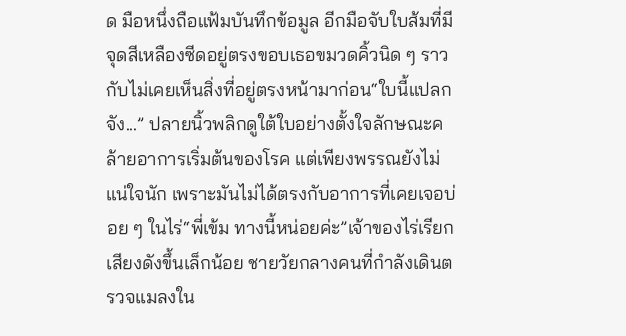ด มือหนึ่งถือแฟ้มบันทึกข้อมูล อีกมือจับใบส้มที่มีจุดสีเหลืองซีดอยู่ตรงขอบเธอขมวดคิ้วนิด ๆ ราวกับไม่เคยเห็นสิ่งที่อยู่ตรงหน้ามาก่อน“ใบนี้แปลกจัง...” ปลายนิ้วพลิกดูใต้ใบอย่างตั้งใจลักษณะคล้ายอาการเริ่มต้นของโรค แต่เพียงพรรณยังไม่แน่ใจนัก เพราะมันไม่ได้ตรงกับอาการที่เคยเจอบ่อย ๆ ในไร่“พี่เข้ม ทางนี้หน่อยค่ะ”เจ้าของไร่เรียกเสียงดังขึ้นเล็กน้อย ชายวัยกลางคนที่กำลังเดินตรวจแมลงใน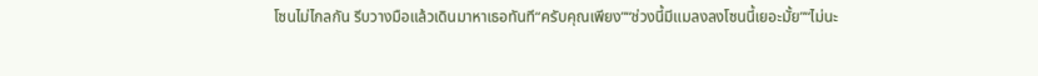โซนไม่ไกลกัน รีบวางมือแล้วเดินมาหาเธอทันที“ครับคุณเพียง”“ช่วงนี้มีแมลงลงโซนนี้เยอะมั้ย”“ไม่นะ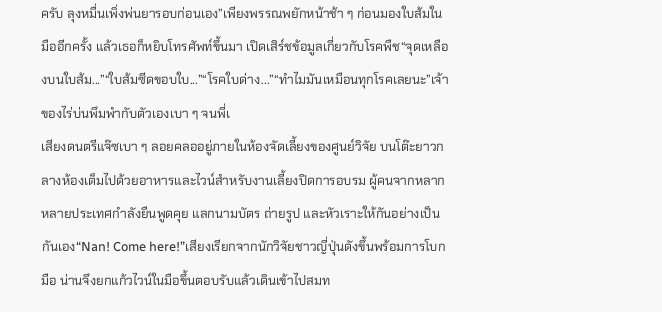ครับ ลุงหมื่นเพิ่งพ่นยารอบก่อนเอง”เพียงพรรณพยักหน้าช้า ๆ ก่อนมองใบส้มในมืออีกครั้ง แล้วเธอก็หยิบโทรศัพท์ขึ้นมา เปิดเสิร์ชข้อมูลเกี่ยวกับโรคพืช“จุดเหลืองบนใบส้ม...”“ใบส้มซีดขอบใบ...”“โรคใบด่าง...”“ทำไมมันเหมือนทุกโรคเลยนะ”เจ้าของไร่บ่นพึมพำกับตัวเองเบา ๆ จนพี่เ
เสียงดนตรีแจ๊ซเบา ๆ ลอยคลออยู่ภายในห้องจัดเลี้ยงของศูนย์วิจัย บนโต๊ะยาวกลางห้องเต็มไปด้วยอาหารและไวน์สำหรับงานเลี้ยงปิดการอบรม ผู้คนจากหลากหลายประเทศกำลังยืนพูดคุย แลกนามบัตร ถ่ายรูป และหัวเราะให้กันอย่างเป็นกันเอง“Nan! Come here!”เสียงเรียกจากนักวิจัยชาวญี่ปุ่นดังขึ้นพร้อมการโบกมือ น่านจึงยกแก้วไวน์ในมือขึ้นตอบรับแล้วเดินเข้าไปสมท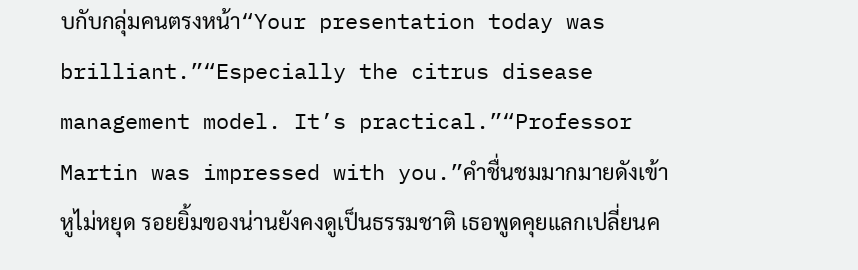บกับกลุ่มคนตรงหน้า“Your presentation today was brilliant.”“Especially the citrus disease management model. It’s practical.”“Professor Martin was impressed with you.”คำชื่นชมมากมายดังเข้าหูไม่หยุด รอยยิ้มของน่านยังคงดูเป็นธรรมชาติ เธอพูดคุยแลกเปลี่ยนค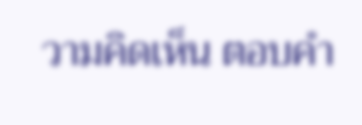วามคิดเห็น ตอบคำ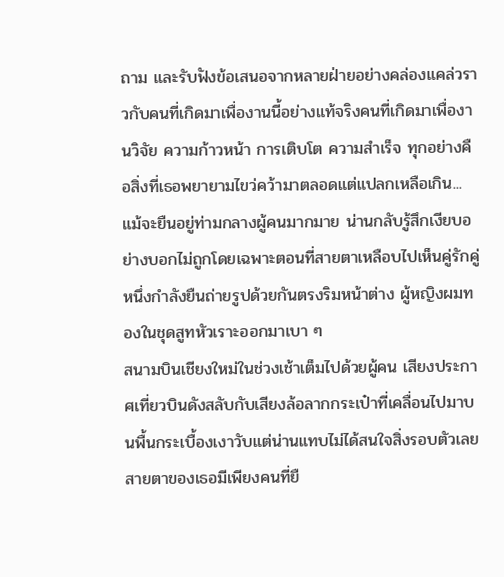ถาม และรับฟังข้อเสนอจากหลายฝ่ายอย่างคล่องแคล่วราวกับคนที่เกิดมาเพื่องานนี้อย่างแท้จริงคนที่เกิดมาเพื่องานวิจัย ความก้าวหน้า การเติบโต ความสำเร็จ ทุกอย่างคือสิ่งที่เธอพยายามไขว่คว้ามาตลอดแต่แปลกเหลือเกิน...แม้จะยืนอยู่ท่ามกลางผู้คนมากมาย น่านกลับรู้สึกเงียบอย่างบอกไม่ถูกโดยเฉพาะตอนที่สายตาเหลือบไปเห็นคู่รักคู่หนึ่งกำลังยืนถ่ายรูปด้วยกันตรงริมหน้าต่าง ผู้หญิงผมทองในชุดสูทหัวเราะออกมาเบา ๆ
สนามบินเชียงใหม่ในช่วงเช้าเต็มไปด้วยผู้คน เสียงประกาศเที่ยวบินดังสลับกับเสียงล้อลากกระเป๋าที่เคลื่อนไปมาบนพื้นกระเบื้องเงาวับแต่น่านแทบไม่ได้สนใจสิ่งรอบตัวเลย สายตาของเธอมีเพียงคนที่ยื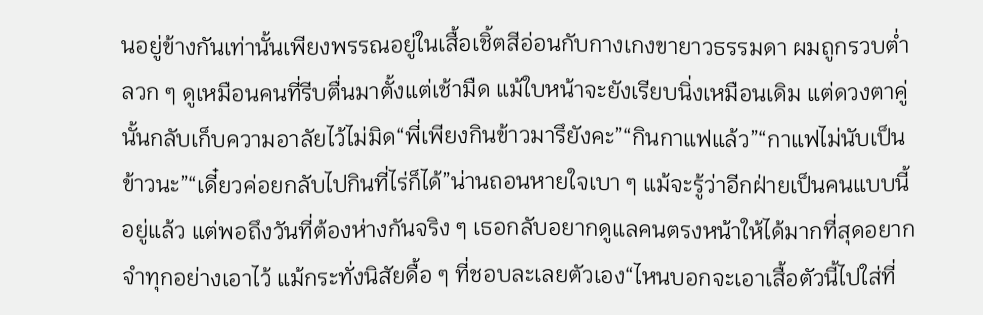นอยู่ข้างกันเท่านั้นเพียงพรรณอยู่ในเสื้อเชิ้ตสีอ่อนกับกางเกงขายาวธรรมดา ผมถูกรวบต่ำลวก ๆ ดูเหมือนคนที่รีบตื่นมาตั้งแต่เช้ามืด แม้ใบหน้าจะยังเรียบนิ่งเหมือนเดิม แต่ดวงตาคู่นั้นกลับเก็บความอาลัยไว้ไม่มิด“พี่เพียงกินข้าวมารึยังคะ”“กินกาแฟแล้ว”“กาแฟไม่นับเป็นข้าวนะ”“เดี๋ยวค่อยกลับไปกินที่ไร่ก็ได้”น่านถอนหายใจเบา ๆ แม้จะรู้ว่าอีกฝ่ายเป็นคนแบบนี้อยู่แล้ว แต่พอถึงวันที่ต้องห่างกันจริง ๆ เธอกลับอยากดูแลคนตรงหน้าให้ได้มากที่สุดอยากจำทุกอย่างเอาไว้ แม้กระทั่งนิสัยดื้อ ๆ ที่ชอบละเลยตัวเอง“ไหนบอกจะเอาเสื้อตัวนี้ไปใส่ที่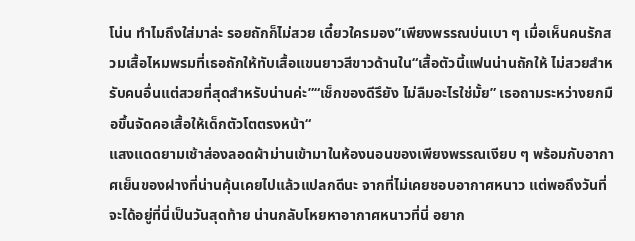โน่น ทำไมถึงใส่มาล่ะ รอยถักก็ไม่สวย เดี๋ยวใครมอง”เพียงพรรณบ่นเบา ๆ เมื่อเห็นคนรักสวมเสื้อไหมพรมที่เธอถักให้ทับเสื้อแขนยาวสีขาวด้านใน“เสื้อตัวนี้แฟนน่านถักให้ ไม่สวยสำหรับคนอื่นแต่สวยที่สุดสำหรับน่านค่ะ”“เช็กของดีรึยัง ไม่ลืมอะไรใช่มั้ย” เธอถามระหว่างยกมือขึ้นจัดคอเสื้อให้เด็กตัวโตตรงหน้า“
แสงแดดยามเช้าส่องลอดผ้าม่านเข้ามาในห้องนอนของเพียงพรรณเงียบ ๆ พร้อมกับอากาศเย็นของฝางที่น่านคุ้นเคยไปแล้วแปลกดีนะ จากที่ไม่เคยชอบอากาศหนาว แต่พอถึงวันที่จะได้อยู่ที่นี่เป็นวันสุดท้าย น่านกลับโหยหาอากาศหนาวที่นี่ อยาก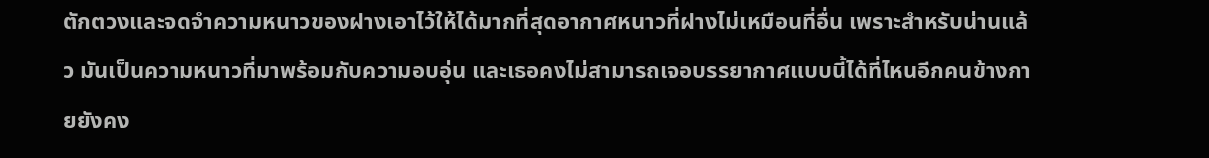ตักตวงและจดจำความหนาวของฝางเอาไว้ให้ได้มากที่สุดอากาศหนาวที่ฝางไม่เหมือนที่อื่น เพราะสำหรับน่านแล้ว มันเป็นความหนาวที่มาพร้อมกับความอบอุ่น และเธอคงไม่สามารถเจอบรรยากาศแบบนี้ได้ที่ไหนอีกคนข้างกายยังคง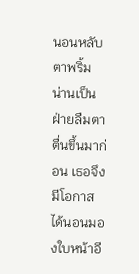นอนหลับตาพริ้ม น่านเป็นฝ่ายลืมตาตื่นขึ้นมาก่อน เธอจึงมีโอกาสได้นอนมองใบหน้าอี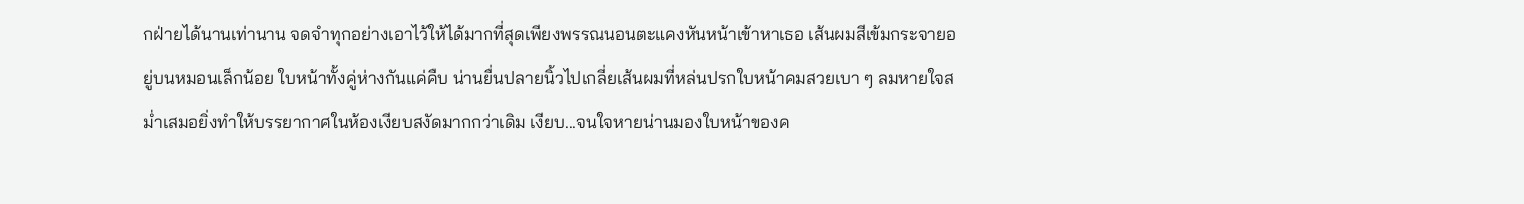กฝ่ายได้นานเท่านาน จดจำทุกอย่างเอาไว้ให้ได้มากที่สุดเพียงพรรณนอนตะแคงหันหน้าเข้าหาเธอ เส้นผมสีเข้มกระจายอยู่บนหมอนเล็กน้อย ใบหน้าทั้งคู่ห่างกันแค่คืบ น่านยื่นปลายนิ้วไปเกลี่ยเส้นผมที่หล่นปรกใบหน้าคมสวยเบา ๆ ลมหายใจสม่ำเสมอยิ่งทำให้บรรยากาศในห้องเงียบสงัดมากกว่าเดิม เงียบ...จนใจหายน่านมองใบหน้าของค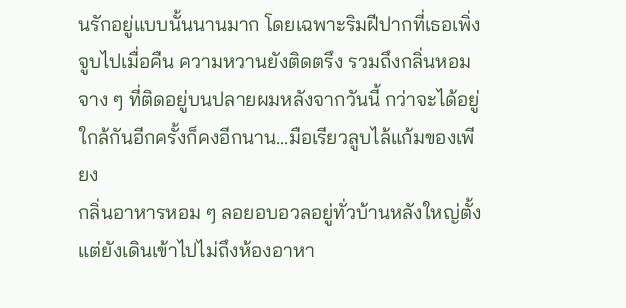นรักอยู่แบบนั้นนานมาก โดยเฉพาะริมฝีปากที่เธอเพิ่งจูบไปเมื่อคืน ความหวานยังติดตรึง รวมถึงกลิ่นหอมจาง ๆ ที่ติดอยู่บนปลายผมหลังจากวันนี้ กว่าจะได้อยู่ใกล้กันอีกครั้งก็คงอีกนาน...มือเรียวลูบไล้แก้มของเพียง
กลิ่นอาหารหอม ๆ ลอยอบอวลอยู่ทั่วบ้านหลังใหญ่ตั้งแต่ยังเดินเข้าไปไม่ถึงห้องอาหา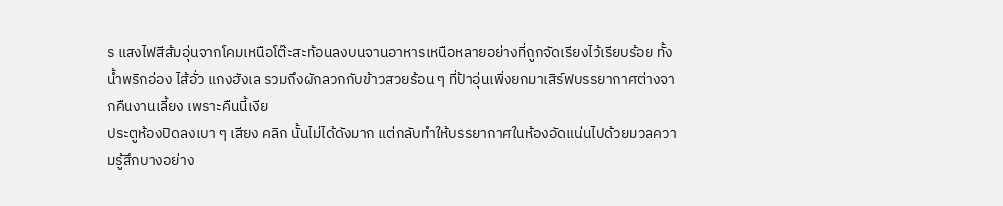ร แสงไฟสีส้มอุ่นจากโคมเหนือโต๊ะสะท้อนลงบนจานอาหารเหนือหลายอย่างที่ถูกจัดเรียงไว้เรียบร้อย ทั้งน้ำพริกอ่อง ไส้อั่ว แกงฮังเล รวมถึงผักลวกกับข้าวสวยร้อน ๆ ที่ป้าอุ่นเพิ่งยกมาเสิร์ฟบรรยากาศต่างจากคืนงานเลี้ยง เพราะคืนนี้เงีย
ประตูห้องปิดลงเบา ๆ เสียง คลิก นั้นไม่ได้ดังมาก แต่กลับทำให้บรรยากาศในห้องอัดแน่นไปด้วยมวลความรู้สึกบางอย่าง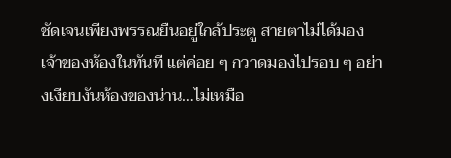ชัดเจนเพียงพรรณยืนอยู่ใกล้ประตู สายตาไม่ได้มองเจ้าของห้องในทันที แต่ค่อย ๆ กวาดมองไปรอบ ๆ อย่างเงียบงันห้องของน่าน…ไม่เหมือ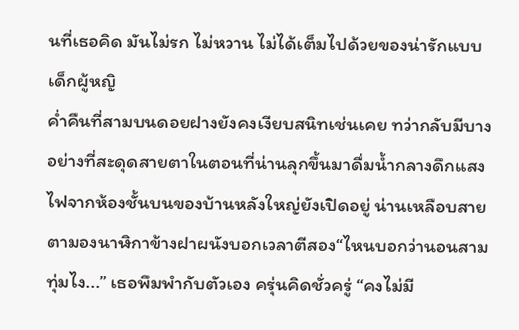นที่เธอคิด มันไม่รก ไม่หวาน ไม่ได้เต็มไปด้วยของน่ารักแบบเด็กผู้หญิ
ค่ำคืนที่สามบนดอยฝางยังคงเงียบสนิทเช่นเคย ทว่ากลับมีบางอย่างที่สะดุดสายตาในตอนที่น่านลุกขึ้นมาดื่มน้ำกลางดึกแสงไฟจากห้องชั้นบนของบ้านหลังใหญ่ยังเปิดอยู่ น่านเหลือบสายตามองนาฬิกาข้างฝาผนังบอกเวลาตีสอง“ไหนบอกว่านอนสามทุ่มไง...” เธอพึมพำกับตัวเอง ครุ่นคิดชั่วครู่ “คงไม่มี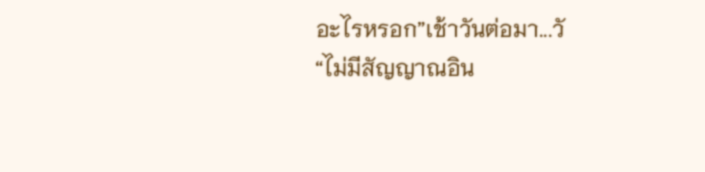อะไรหรอก”เช้าวันต่อมา...วั
“ไม่มีสัญญาณอิน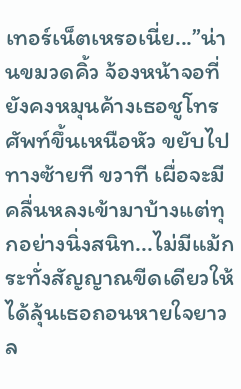เทอร์เน็ตเหรอเนี่ย...”น่านขมวดคิ้ว จ้องหน้าจอที่ยังคงหมุนค้างเธอชูโทรศัพท์ขึ้นเหนือหัว ขยับไปทางซ้ายที ขวาที เผื่อจะมีคลื่นหลงเข้ามาบ้างแต่ทุกอย่างนิ่งสนิท...ไม่มีแม้กระทั่งสัญญาณขีดเดียวให้ได้ลุ้นเธอถอนหายใจยาว ล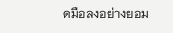ดมือลงอย่างยอม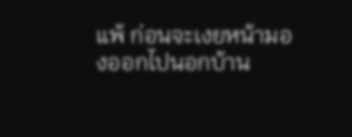แพ้ ก่อนจะเงยหน้ามองออกไปนอกบ้าน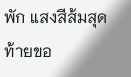พัก แสงสีส้มสุดท้ายขอ